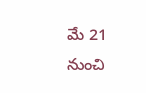మే 21 నుంచి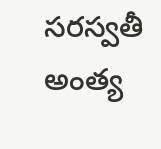సరస్వతీ అంత్య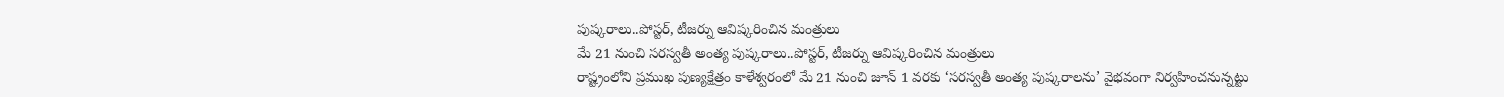పుష్కరాలు..పోస్టర్, టీజర్ను ఆవిష్కరించిన మంత్రులు
మే 21 నుంచి సరస్వతీ అంత్య పుష్కరాలు..పోస్టర్, టీజర్ను ఆవిష్కరించిన మంత్రులు
రాష్ట్రంలోని ప్రముఖ పుణ్యక్షేత్రం కాళేశ్వరంలో మే 21 నుంచి జూన్ 1 వరకు ‘సరస్వతీ అంత్య పుష్కరాలను’ వైభవంగా నిర్వహించనున్నట్టు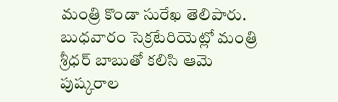మంత్రి కొండా సురేఖ తెలిపారు. బుధవారం సెక్రటేరియెట్లో మంత్రి శ్రీధర్ బాబుతో కలిసి ఆమె పుష్కరాల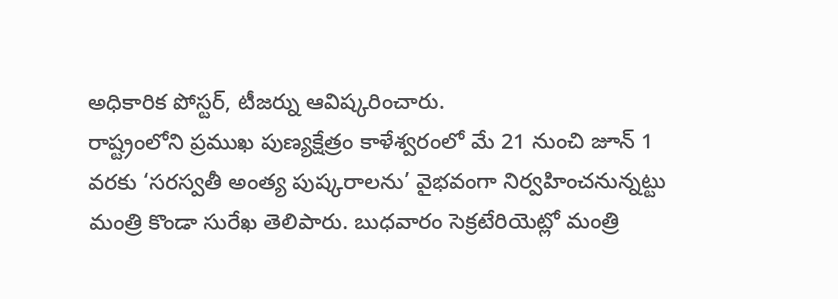అధికారిక పోస్టర్, టీజర్ను ఆవిష్కరించారు.
రాష్ట్రంలోని ప్రముఖ పుణ్యక్షేత్రం కాళేశ్వరంలో మే 21 నుంచి జూన్ 1 వరకు ‘సరస్వతీ అంత్య పుష్కరాలను’ వైభవంగా నిర్వహించనున్నట్టు మంత్రి కొండా సురేఖ తెలిపారు. బుధవారం సెక్రటేరియెట్లో మంత్రి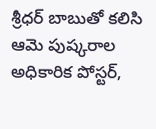శ్రీధర్ బాబుతో కలిసి ఆమె పుష్కరాల అధికారిక పోస్టర్,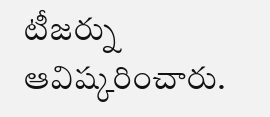టీజర్ను ఆవిష్కరించారు.